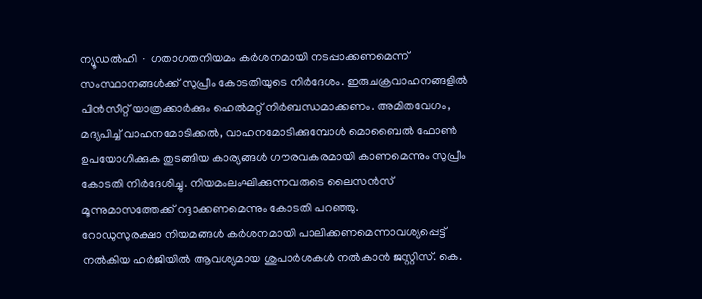ന്യൂഡൽഹി ∙ ഗതാഗതനിയമം കർശനമായി നടപ്പാക്കണമെന്ന് സംസ്ഥാനങ്ങൾക്ക് സുപ്രീം കോടതിയുടെ നിർദേശം. ഇരുചക്രവാഹനങ്ങളിൽ പിൻസീറ്റ് യാത്രക്കാർക്കും ഹെൽമറ്റ് നിർബന്ധമാക്കണം. അമിതവേഗം, മദ്യപിച്ച് വാഹനമോടിക്കൽ, വാഹനമോടിക്കുമ്പോൾ മൊബൈൽ ഫോൺ ഉപയോഗിക്കുക തുടങ്ങിയ കാര്യങ്ങൾ ഗൗരവകരമായി കാണമെന്നും സുപ്രീം കോടതി നിർദേശിച്ചു. നിയമംലംഘിക്കുന്നവരുടെ ലൈസൻസ് മൂന്നുമാസത്തേക്ക് റദ്ദാക്കണമെന്നും കോടതി പറഞ്ഞു.
റോഡുസുരക്ഷാ നിയമങ്ങൾ കർശനമായി പാലിക്കണമെന്നാവശ്യപ്പെട്ട് നൽകിയ ഹർജിയിൽ ആവശ്യമായ ശുപാർശകൾ നൽകാൻ ജസ്റ്റിസ്. കെ.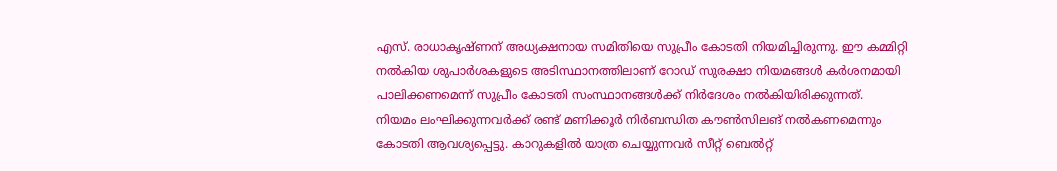എസ്. രാധാകൃഷ്ണന് അധ്യക്ഷനായ സമിതിയെ സുപ്രീം കോടതി നിയമിച്ചിരുന്നു. ഈ കമ്മിറ്റി നൽകിയ ശുപാർശകളുടെ അടിസ്ഥാനത്തിലാണ് റോഡ് സുരക്ഷാ നിയമങ്ങൾ കർശനമായി പാലിക്കണമെന്ന് സുപ്രീം കോടതി സംസ്ഥാനങ്ങൾക്ക് നിർദേശം നൽകിയിരിക്കുന്നത്.
നിയമം ലംഘിക്കുന്നവർക്ക് രണ്ട് മണിക്കൂർ നിർബന്ധിത കൗൺസിലങ് നൽകണമെന്നും കോടതി ആവശ്യപ്പെട്ടു. കാറുകളിൽ യാത്ര ചെയ്യുന്നവർ സീറ്റ് ബെൽറ്റ്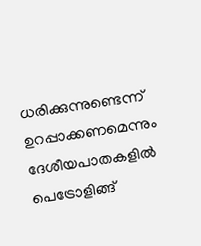ധരിക്കുന്നുണ്ടെന്ന് ഉറപ്പാക്കണമെന്നും ദേശീയപാതകളിൽ പെട്രോളിങ്ങ്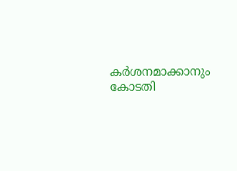കർശനമാക്കാനും കോടതി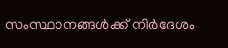സംസ്ഥാനങ്ങൾക്ക് നിർദേശം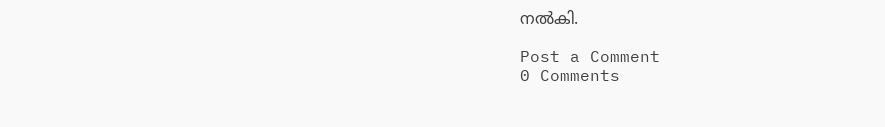നൽകി.

Post a Comment
0 Comments